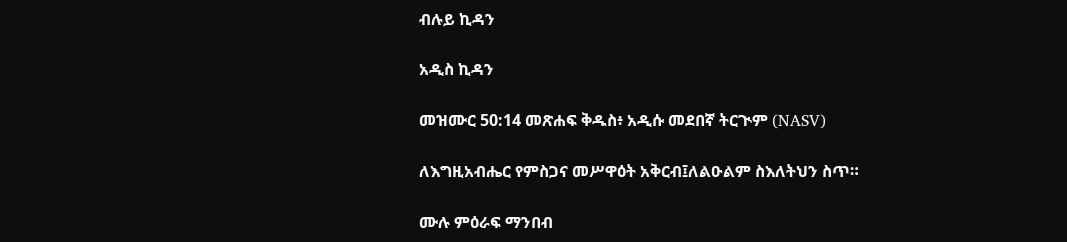ብሉይ ኪዳን

አዲስ ኪዳን

መዝሙር 50:14 መጽሐፍ ቅዱስ፥ አዲሱ መደበኛ ትርጒም (NASV)

ለእግዚአብሔር የምስጋና መሥዋዕት አቅርብ፤ለልዑልም ስእለትህን ስጥ።

ሙሉ ምዕራፍ ማንበብ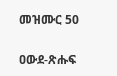መዝሙር 50

ዐውደ-ጽሑፍ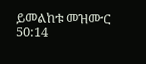ይመልከቱ መዝሙር 50:14